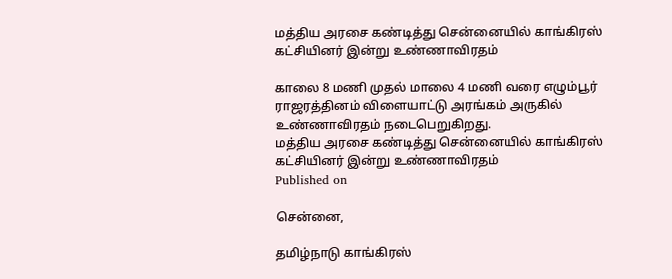மத்திய அரசை கண்டித்து சென்னையில் காங்கிரஸ் கட்சியினர் இன்று உண்ணாவிரதம்

காலை 8 மணி முதல் மாலை 4 மணி வரை எழும்பூர் ராஜரத்தினம் விளையாட்டு அரங்கம் அருகில் உண்ணாவிரதம் நடைபெறுகிறது.
மத்திய அரசை கண்டித்து சென்னையில் காங்கிரஸ் கட்சியினர் இன்று உண்ணாவிரதம்
Published on

சென்னை,

தமிழ்நாடு காங்கிரஸ்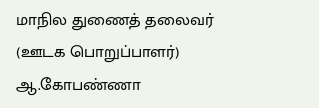மாநில துணைத் தலைவர் (ஊடக பொறுப்பாளர்) ஆ.கோபண்ணா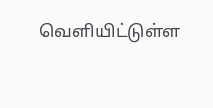வெளியிட்டுள்ள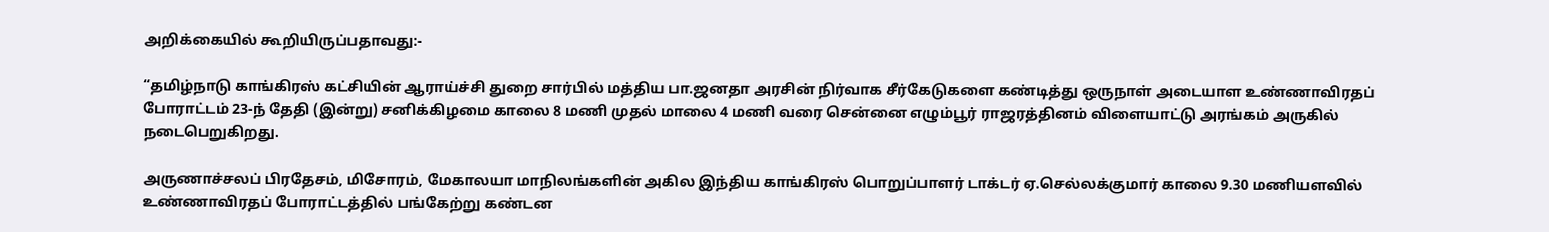அறிக்கையில் கூறியிருப்பதாவது:-

“தமிழ்நாடு காங்கிரஸ் கட்சியின் ஆராய்ச்சி துறை சார்பில் மத்திய பா.ஜனதா அரசின் நிர்வாக சீர்கேடுகளை கண்டித்து ஒருநாள் அடையாள உண்ணாவிரதப் போராட்டம் 23-ந் தேதி (இன்று) சனிக்கிழமை காலை 8 மணி முதல் மாலை 4 மணி வரை சென்னை எழும்பூர் ராஜரத்தினம் விளையாட்டு அரங்கம் அருகில் நடைபெறுகிறது.

அருணாச்சலப் பிரதேசம், மிசோரம், மேகாலயா மாநிலங்களின் அகில இந்திய காங்கிரஸ் பொறுப்பாளர் டாக்டர் ஏ.செல்லக்குமார் காலை 9.30 மணியளவில் உண்ணாவிரதப் போராட்டத்தில் பங்கேற்று கண்டன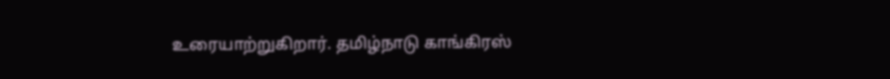உரையாற்றுகிறார். தமிழ்நாடு காங்கிரஸ்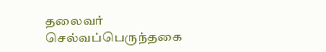தலைவர் செல்வப்பெருந்தகை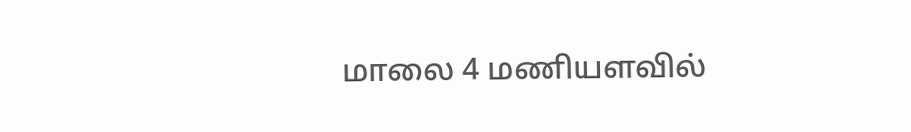மாலை 4 மணியளவில்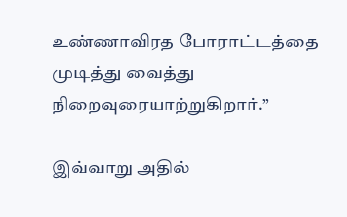உண்ணாவிரத போராட்டத்தை முடித்து வைத்து நிறைவுரையாற்றுகிறார்.”

இவ்வாறு அதில்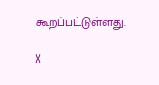கூறப்பட்டுள்ளது.

X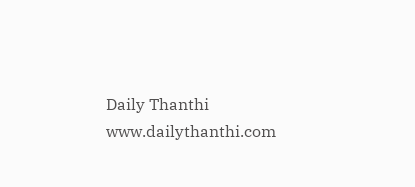Daily Thanthi
www.dailythanthi.com